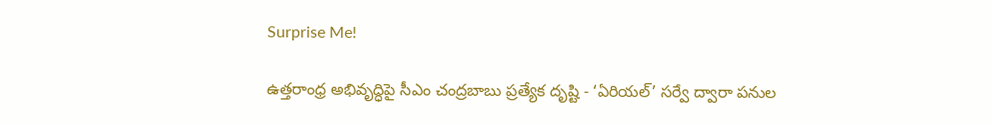Surprise Me!

ఉత్తరాంధ్ర అభివృద్ధిపై సీఎం చంద్రబాబు ప్రత్యేక దృష్టి - ‘ఏరియల్’ సర్వే ద్వారా పనుల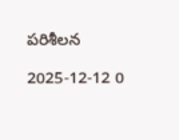పరిశీలన

2025-12-12 0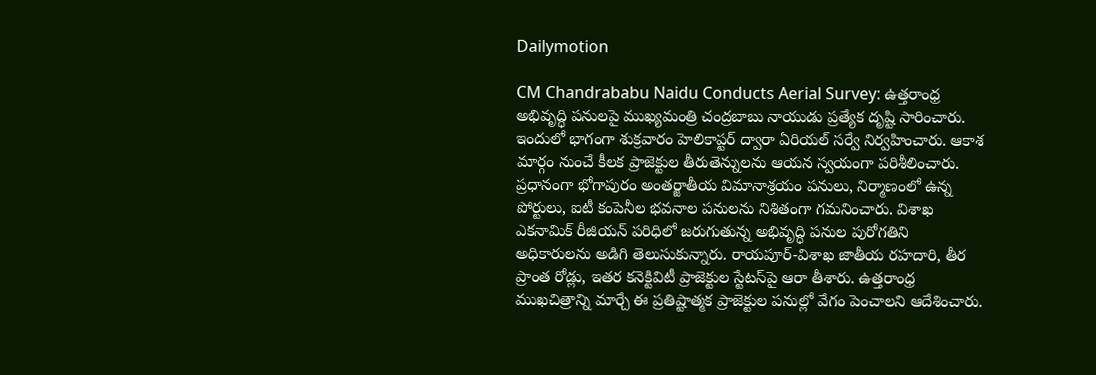Dailymotion

CM Chandrababu Naidu Conducts Aerial Survey: ఉత్తరాంధ్ర అభివృద్ధి పనులపై ముఖ్యమంత్రి చంద్రబాబు నాయుడు ప్రత్యేక దృష్టి సారించారు. ఇందులో భాగంగా శుక్రవారం హెలికాప్టర్‌ ద్వారా ఏరియల్ సర్వే నిర్వహించారు. ఆకాశ మార్గం నుంచే కీలక ప్రాజెక్టుల తీరుతెన్నులను ఆయన స్వయంగా పరిశీలించారు. ప్రధానంగా భోగాపురం అంతర్జాతీయ విమానాశ్రయం పనులు, నిర్మాణంలో ఉన్న పోర్టులు, ఐటీ కంపెనీల భవనాల పనులను నిశితంగా గమనించారు. విశాఖ ఎకనామిక్ రీజియన్‌ పరిధిలో జరుగుతున్న అభివృద్ధి పనుల పురోగతిని అధికారులను అడిగి తెలుసుకున్నారు. రాయపూర్-విశాఖ జాతీయ రహదారి, తీర ప్రాంత రోడ్లు, ఇతర కనెక్టివిటీ ప్రాజెక్టుల స్టేటస్‌పై ఆరా తీశారు. ఉత్తరాంధ్ర ముఖచిత్రాన్ని మార్చే ఈ ప్రతిష్టాత్మక ప్రాజెక్టుల పనుల్లో వేగం పెంచాలని ఆదేశించారు.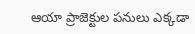ఆయా ప్రాజెక్టుల పనులు ఎక్కడా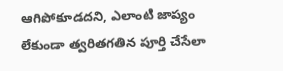ఆగిపోకూడదని, ఎలాంటి జాప్యం లేకుండా త్వరితగతిన పూర్తి చేసేలా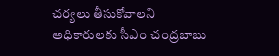చర్యలు తీసుకోవాలని అధికారులకు సీఎం చంద్రబాబు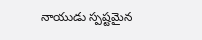నాయుడు స్పష్టమైన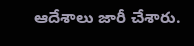ఆదేశాలు జారీ చేశారు.